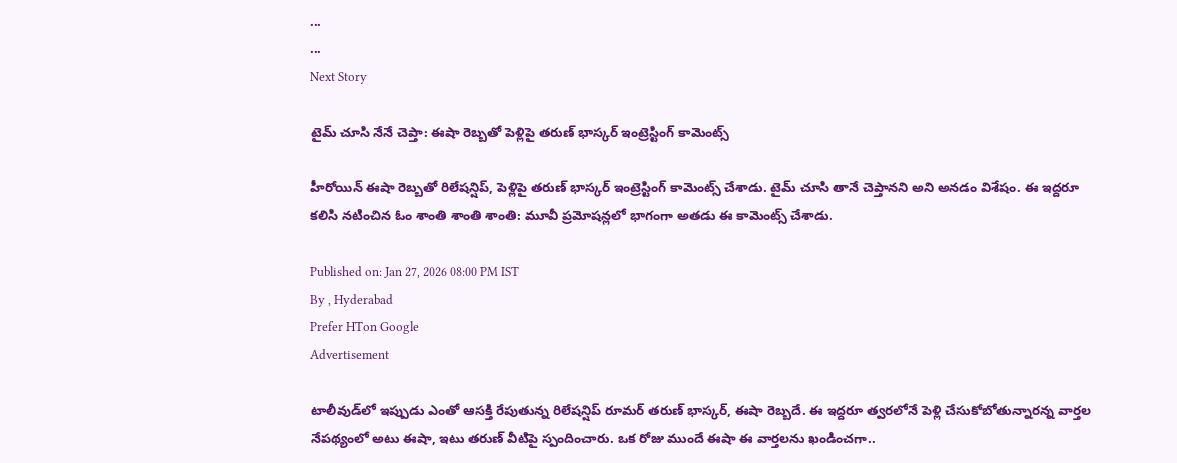...
...
Next Story

టైమ్ చూసి నేనే చెప్తా: ఈషా రెబ్బతో పెళ్లిపై తరుణ్ భాస్కర్ ఇంట్రెస్టింగ్ కామెంట్స్

హీరోయిన్ ఈషా రెబ్బతో రిలేషన్షిప్, పెళ్లిపై తరుణ్ భాస్కర్ ఇంట్రెస్టింగ్ కామెంట్స్ చేశాడు. టైమ్ చూసి తానే చెప్తానని అని అనడం విశేషం. ఈ ఇద్దరూ కలిసి నటించిన ఓం శాంతి శాంతి శాంతి: మూవీ ప్రమోషన్లలో భాగంగా అతడు ఈ కామెంట్స్ చేశాడు.

Published on: Jan 27, 2026 08:00 PM IST
By , Hyderabad
Prefer HTon Google
Advertisement

టాలీవుడ్‌లో ఇప్పుడు ఎంతో ఆసక్తి రేపుతున్న రిలేషన్షిప్ రూమర్ తరుణ్ భాస్కర్, ఈషా రెబ్బదే. ఈ ఇద్దరూ త్వరలోనే పెళ్లి చేసుకోబోతున్నారన్న వార్తల నేపథ్యంలో అటు ఈషా, ఇటు తరుణ్ వీటిపై స్పందించారు. ఒక రోజు ముందే ఈషా ఈ వార్తలను ఖండించగా..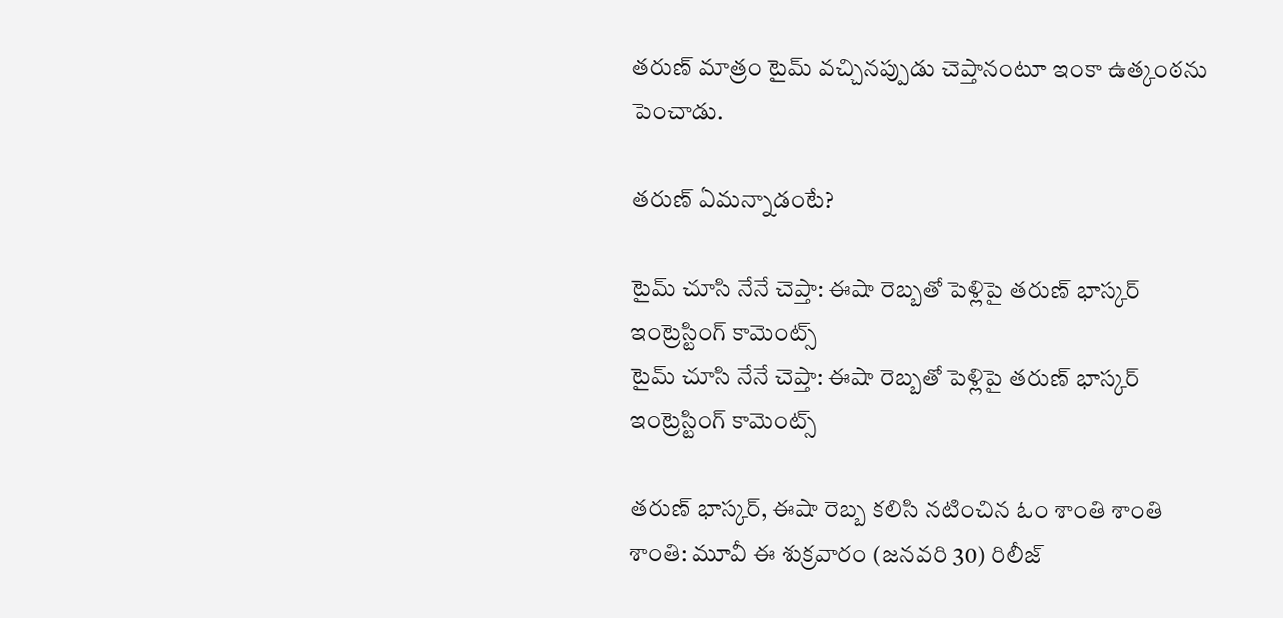తరుణ్ మాత్రం టైమ్ వచ్చినప్పుడు చెప్తానంటూ ఇంకా ఉత్కంఠను పెంచాడు.

తరుణ్ ఏమన్నాడంటే?

టైమ్ చూసి నేనే చెప్తా: ఈషా రెబ్బతో పెళ్లిపై తరుణ్ భాస్కర్ ఇంట్రెస్టింగ్ కామెంట్స్
టైమ్ చూసి నేనే చెప్తా: ఈషా రెబ్బతో పెళ్లిపై తరుణ్ భాస్కర్ ఇంట్రెస్టింగ్ కామెంట్స్

తరుణ్ భాస్కర్, ఈషా రెబ్బ కలిసి నటించిన ఓం శాంతి శాంతి శాంతి: మూవీ ఈ శుక్రవారం (జనవరి 30) రిలీజ్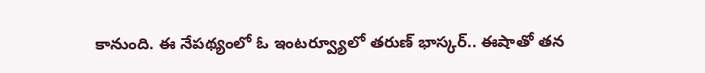కానుంది. ఈ నేపథ్యంలో ఓ ఇంటర్వ్యూలో తరుణ్ భాస్కర్.. ఈషాతో తన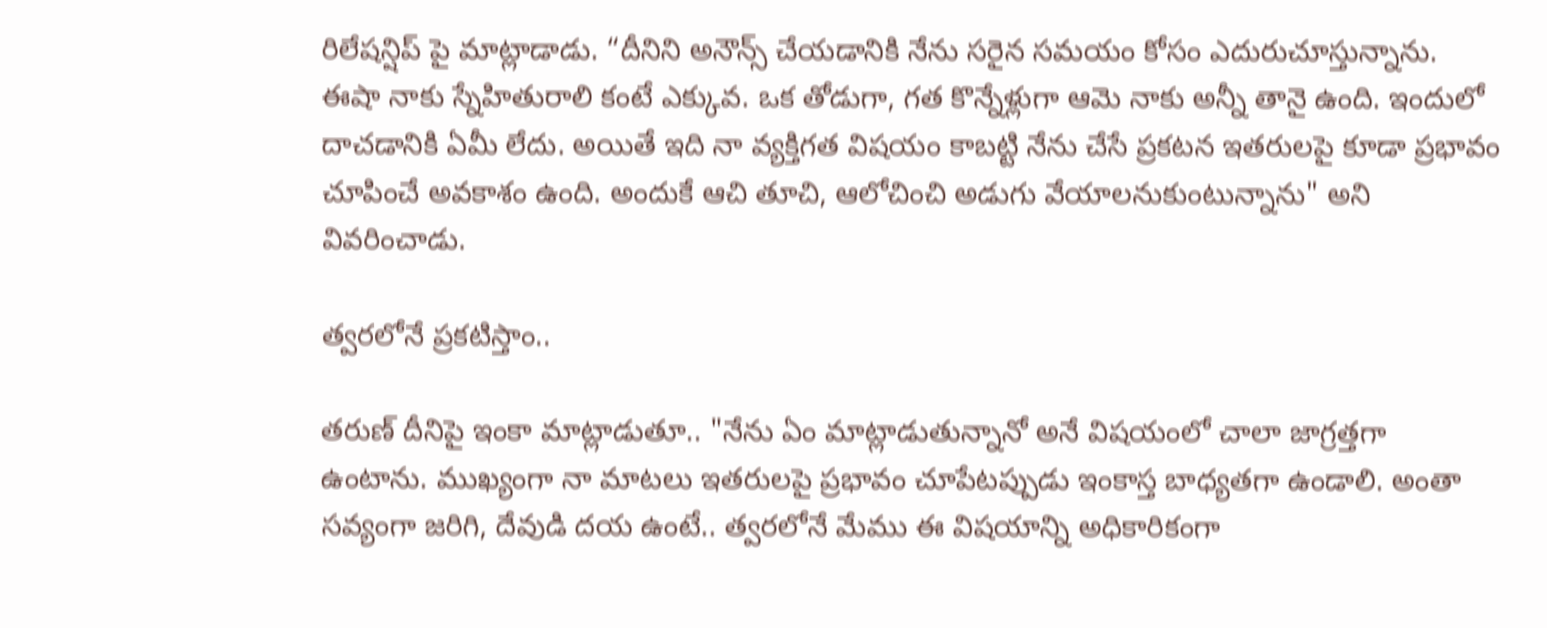రిలేషన్షిప్ పై మాట్లాడాడు. “దీనిని అనౌన్స్ చేయడానికి నేను సరైన సమయం కోసం ఎదురుచూస్తున్నాను. ఈషా నాకు స్నేహితురాలి కంటే ఎక్కువ. ఒక తోడుగా, గత కొన్నేళ్లుగా ఆమె నాకు అన్నీ తానై ఉంది. ఇందులో దాచడానికి ఏమీ లేదు. అయితే ఇది నా వ్యక్తిగత విషయం కాబట్టి నేను చేసే ప్రకటన ఇతరులపై కూడా ప్రభావం చూపించే అవకాశం ఉంది. అందుకే ఆచి తూచి, ఆలోచించి అడుగు వేయాలనుకుంటున్నాను" అని వివరించాడు.

త్వరలోనే ప్రకటిస్తాం..

తరుణ్ దీనిపై ఇంకా మాట్లాడుతూ.. "నేను ఏం మాట్లాడుతున్నానో అనే విషయంలో చాలా జాగ్రత్తగా ఉంటాను. ముఖ్యంగా నా మాటలు ఇతరులపై ప్రభావం చూపేటప్పుడు ఇంకాస్త బాధ్యతగా ఉండాలి. అంతా సవ్యంగా జరిగి, దేవుడి దయ ఉంటే.. త్వరలోనే మేము ఈ విషయాన్ని అధికారికంగా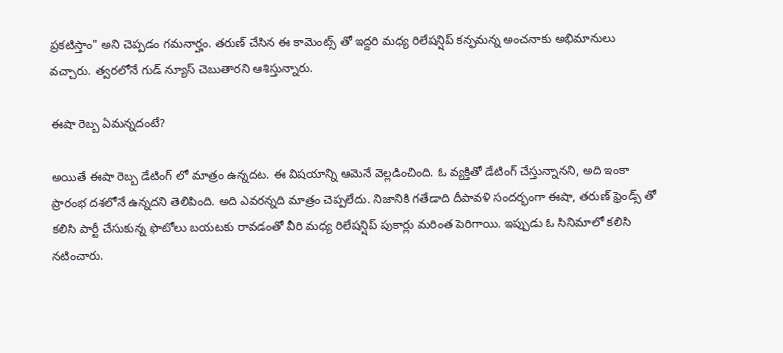ప్రకటిస్తాం" అని చెప్పడం గమనార్హం. తరుణ్ చేసిన ఈ కామెంట్స్ తో ఇద్దరి మధ్య రిలేషన్షిప్ కన్ఫమన్న అంచనాకు అభిమానులు వచ్చారు. త్వరలోనే గుడ్ న్యూస్ చెబుతారని ఆశిస్తున్నారు.

ఈషా రెబ్బ ఏమన్నదంటే?

అయితే ఈషా రెబ్బ డేటింగ్ లో మాత్రం ఉన్నదట. ఈ విషయాన్ని ఆమెనే వెల్లడించింది. ఓ వ్యక్తితో డేటింగ్ చేస్తున్నానని, అది ఇంకా ప్రారంభ దశలోనే ఉన్నదని తెలిపింది. అది ఎవరన్నది మాత్రం చెప్పలేదు. నిజానికి గతేడాది దీపావళి సందర్భంగా ఈషా, తరుణ్ ఫ్రెండ్స్ తో కలిసి పార్టీ చేసుకున్న ఫొటోలు బయటకు రావడంతో వీరి మధ్య రిలేషన్షిప్ పుకార్లు మరింత పెరిగాయి. ఇప్పుడు ఓ సినిమాలో కలిసి నటించారు.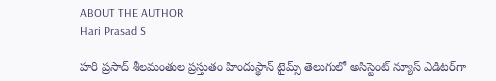ABOUT THE AUTHOR
Hari Prasad S

హరి ప్రసాద్ శీలమంతుల ప్రస్తుతం హిందుస్థాన్ టైమ్స్ తెలుగులో అసిస్టెంట్ న్యూస్ ఎడిటర్‌గా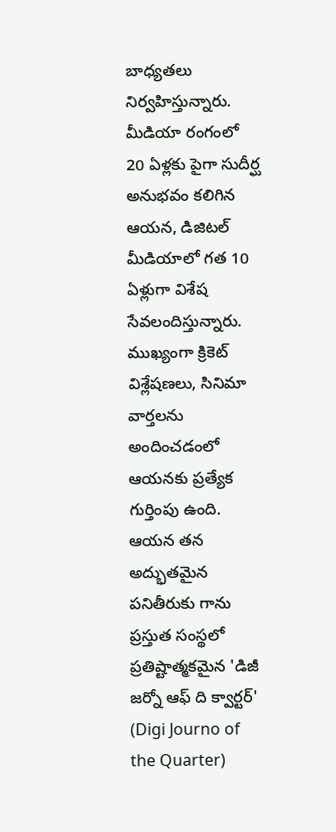బాధ్యతలు నిర్వహిస్తున్నారు. మీడియా రంగంలో 20 ఏళ్లకు పైగా సుదీర్ఘ అనుభవం కలిగిన ఆయన, డిజిటల్ మీడియాలో గత 10 ఏళ్లుగా విశేష సేవలందిస్తున్నారు. ముఖ్యంగా క్రికెట్ విశ్లేషణలు, సినిమా వార్తలను అందించడంలో ఆయనకు ప్రత్యేక గుర్తింపు ఉంది. ఆయన తన అద్భుతమైన పనితీరుకు గాను ప్రస్తుత సంస్థలో ప్రతిష్టాత్మకమైన 'డిజీ జర్నో ఆఫ్ ది క్వార్టర్' (Digi Journo of the Quarter)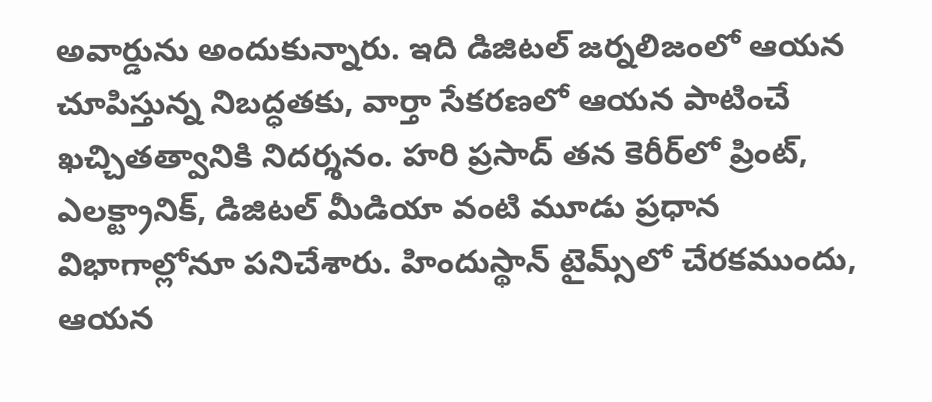అవార్డును అందుకున్నారు. ఇది డిజిటల్ జర్నలిజంలో ఆయన చూపిస్తున్న నిబద్ధతకు, వార్తా సేకరణలో ఆయన పాటించే ఖచ్చితత్వానికి నిదర్శనం. హరి ప్రసాద్ తన కెరీర్‌లో ప్రింట్, ఎలక్ట్రానిక్, డిజిటల్ మీడియా వంటి మూడు ప్రధాన విభాగాల్లోనూ పనిచేశారు. హిందుస్థాన్ టైమ్స్‌లో చేరకముందు, ఆయన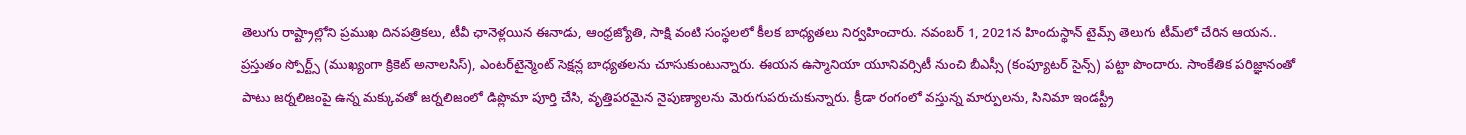తెలుగు రాష్ట్రాల్లోని ప్రముఖ దినపత్రికలు, టీవీ ఛానెళ్లయిన ఈనాడు, ఆంధ్రజ్యోతి, సాక్షి వంటి సంస్థలలో కీలక బాధ్యతలు నిర్వహించారు. నవంబర్ 1, 2021న హిందుస్థాన్ టైమ్స్ తెలుగు టీమ్‌లో చేరిన ఆయన.. ప్రస్తుతం స్పోర్ట్స్ (ముఖ్యంగా క్రికెట్ అనాలసిస్), ఎంటర్‌టైన్మెంట్ సెక్షన్ల బాధ్యతలను చూసుకుంటున్నారు. ఈయన ఉస్మానియా యూనివర్సిటీ నుంచి బీఎస్సీ (కంప్యూటర్ సైన్స్) పట్టా పొందారు. సాంకేతిక పరిజ్ఞానంతో పాటు జర్నలిజంపై ఉన్న మక్కువతో జర్నలిజంలో డిప్లొమా పూర్తి చేసి, వృత్తిపరమైన నైపుణ్యాలను మెరుగుపరుచుకున్నారు. క్రీడా రంగంలో వస్తున్న మార్పులను, సినిమా ఇండస్ట్రీ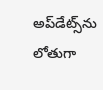అప్‌డేట్స్‌ను లోతుగా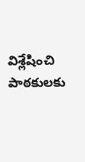విశ్లేషించి పాఠకులకు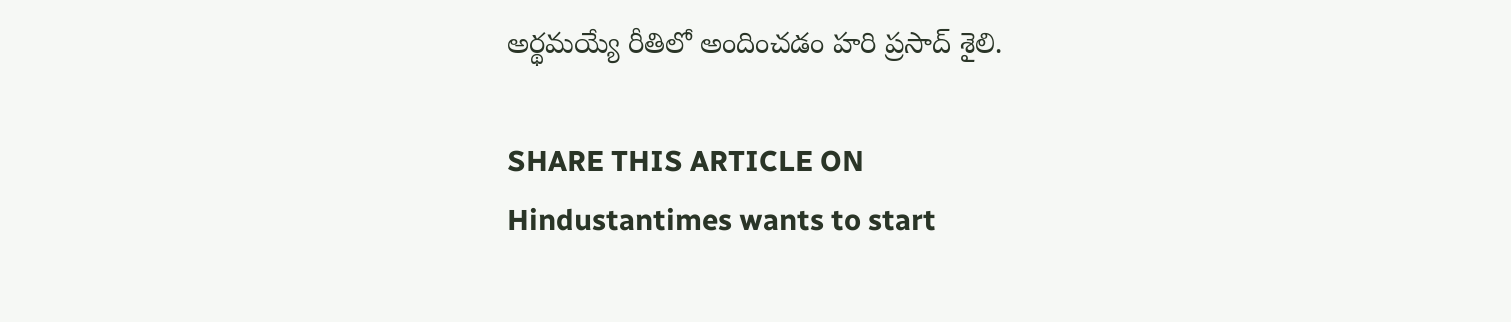అర్థమయ్యే రీతిలో అందించడం హరి ప్రసాద్ శైలి.

SHARE THIS ARTICLE ON
Hindustantimes wants to start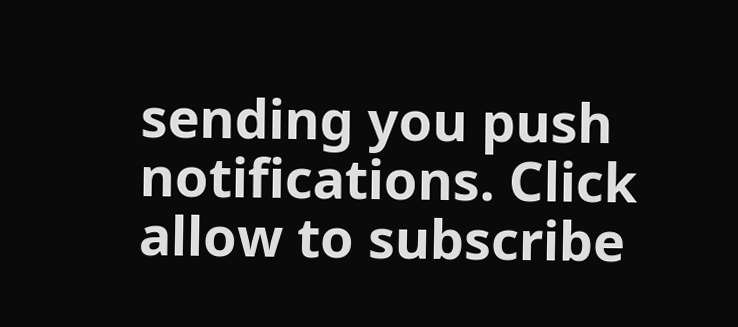sending you push notifications. Click allow to subscribe